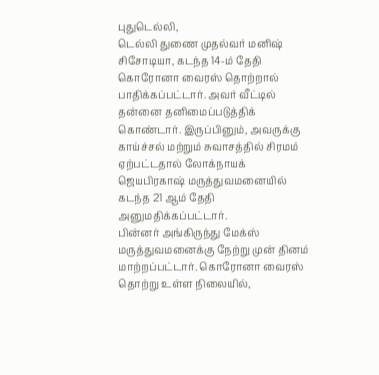புதுடெல்லி,
டெல்லி துணை முதல்வர் மனிஷ் சிசோடியா, கடந்த 14-ம் தேதி கொரோனா வைரஸ் தொற்றால் பாதிக்கப்பட்டார். அவர் வீட்டில் தன்னை தனிமைப்படுத்திக் கொண்டார். இருப்பினும், அவருக்கு காய்ச்சல் மற்றும் சுவாசத்தில் சிரமம் ஏற்பட்டதால் லோக்நாயக் ஜெயபிரகாஷ் மருத்துவமனையில் கடந்த 21 ஆம் தேதி அனுமதிக்கப்பட்டார்.
பின்னர் அங்கிருந்து மேக்ஸ் மருத்துவமனைக்கு நேற்று முன் தினம் மாற்றப்பட்டார். கொரோனா வைரஸ் தொற்று உள்ள நிலையில்,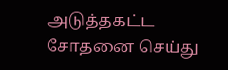அடுத்தகட்ட சோதனை செய்து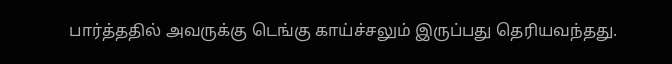பார்த்ததில் அவருக்கு டெங்கு காய்ச்சலும் இருப்பது தெரியவந்தது.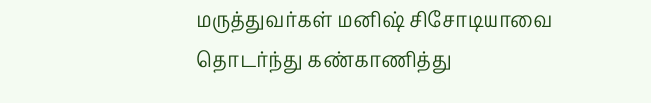மருத்துவர்கள் மனிஷ் சிசோடியாவை தொடர்ந்து கண்காணித்து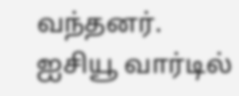வந்தனர்.
ஐசியூ வார்டில்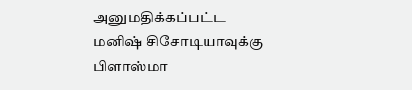அனுமதிக்கப்பட்ட மனிஷ் சிசோடியாவுக்கு பிளாஸ்மா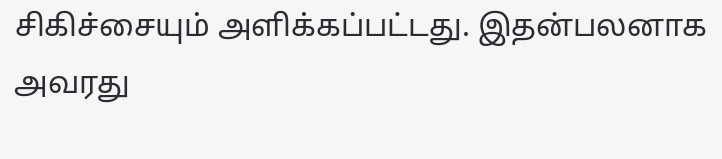சிகிச்சையும் அளிக்கப்பட்டது. இதன்பலனாக அவரது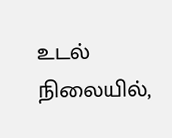உடல் நிலையில்,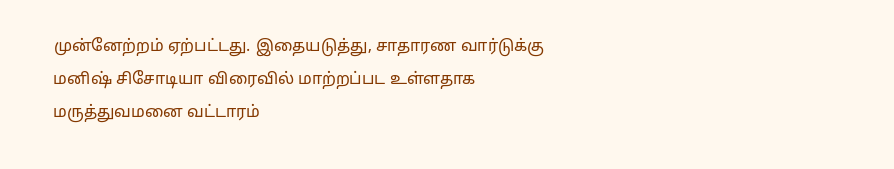முன்னேற்றம் ஏற்பட்டது. இதையடுத்து, சாதாரண வார்டுக்கு மனிஷ் சிசோடியா விரைவில் மாற்றப்பட உள்ளதாக மருத்துவமனை வட்டாரம்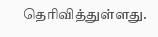தெரிவித்துள்ளது.